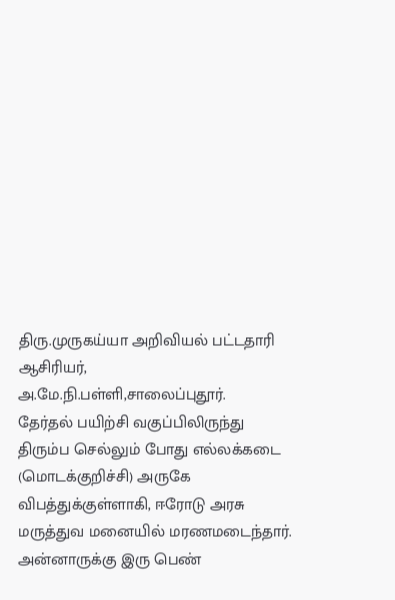திரு.முருகய்யா அறிவியல் பட்டதாரி ஆசிரியர்,
அ.மே.நி.பள்ளி,சாலைப்புதூர்.
தேர்தல் பயிற்சி வகுப்பிலிருந்து திரும்ப செல்லும் போது எல்லக்கடை (மொடக்குறிச்சி) அருகே விபத்துக்குள்ளாகி, ஈரோடு அரசு மருத்துவ மனையில் மரணமடைந்தார்.
அன்னாருக்கு இரு பெண்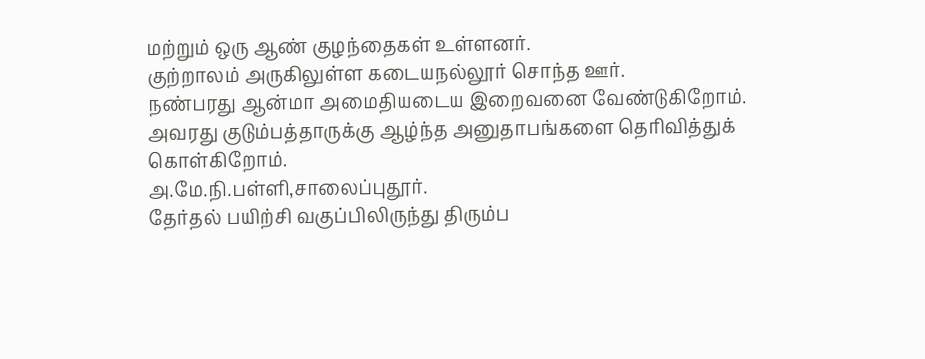மற்றும் ஒரு ஆண் குழந்தைகள் உள்ளனர்.
குற்றாலம் அருகிலுள்ள கடையநல்லூர் சொந்த ஊர்.
நண்பரது ஆன்மா அமைதியடைய இறைவனை வேண்டுகிறோம். அவரது குடும்பத்தாருக்கு ஆழ்ந்த அனுதாபங்களை தெரிவித்துக் கொள்கிறோம்.
அ.மே.நி.பள்ளி,சாலைப்புதூர்.
தேர்தல் பயிற்சி வகுப்பிலிருந்து திரும்ப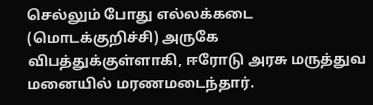செல்லும் போது எல்லக்கடை (மொடக்குறிச்சி) அருகே விபத்துக்குள்ளாகி, ஈரோடு அரசு மருத்துவ மனையில் மரணமடைந்தார்.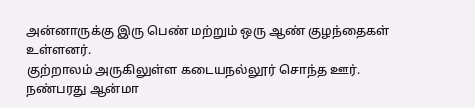அன்னாருக்கு இரு பெண் மற்றும் ஒரு ஆண் குழந்தைகள் உள்ளனர்.
குற்றாலம் அருகிலுள்ள கடையநல்லூர் சொந்த ஊர்.
நண்பரது ஆன்மா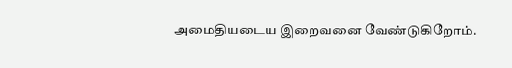அமைதியடைய இறைவனை வேண்டுகிறோம்.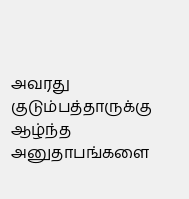அவரது குடும்பத்தாருக்கு ஆழ்ந்த அனுதாபங்களை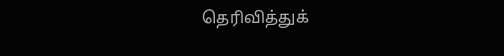தெரிவித்துக்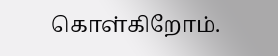கொள்கிறோம்.